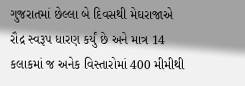ગુજરાતમાં છેલ્લા બે દિવસથી મેઘરાજાએ રૌદ્ર સ્વરૂપ ધારણ કર્યું છે અને માત્ર 14 કલાકમાં જ અનેક વિસ્તારોમાં 400 મીમીથી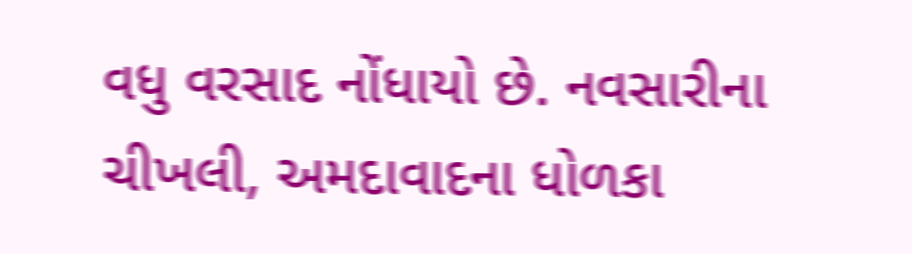વધુ વરસાદ નોંધાયો છે. નવસારીના ચીખલી, અમદાવાદના ધોળકા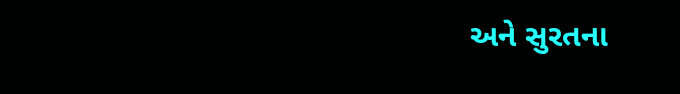અને સુરતના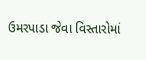ઉમરપાડા જેવા વિસ્તારોમાં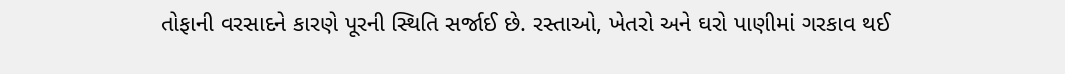તોફાની વરસાદને કારણે પૂરની સ્થિતિ સર્જાઈ છે. રસ્તાઓ, ખેતરો અને ઘરો પાણીમાં ગરકાવ થઈ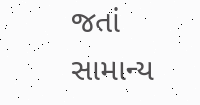જતાં સામાન્ય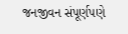જનજીવન સંપૂર્ણપણે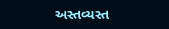અસ્તવ્યસ્ત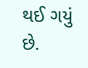થઈ ગયું છે.